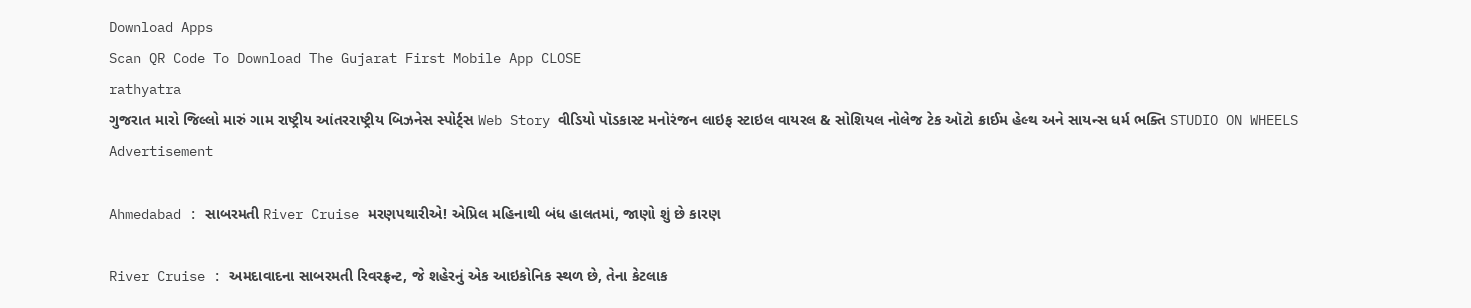Download Apps
Scan QR Code To Download The Gujarat First Mobile App CLOSE
rathyatra
ગુજરાત મારો જિલ્લો મારું ગામ રાષ્ટ્રીય આંતરરાષ્ટ્રીય બિઝનેસ સ્પોર્ટ્સ Web Story વીડિયો પૉડકાસ્ટ મનોરંજન લાઇફ સ્ટાઇલ વાયરલ & સોશિયલ નોલેજ ટેક ઑટો ક્રાઈમ હેલ્થ અને સાયન્સ ધર્મ ભક્તિ STUDIO ON WHEELS
Advertisement

Ahmedabad : સાબરમતી River Cruise મરણપથારીએ! એપ્રિલ મહિનાથી બંધ હાલતમાં, જાણો શું છે કારણ

River Cruise : અમદાવાદના સાબરમતી રિવરફ્રન્ટ, જે શહેરનું એક આઇકોનિક સ્થળ છે, તેના કેટલાક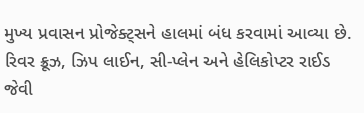મુખ્ય પ્રવાસન પ્રોજેક્ટ્સને હાલમાં બંધ કરવામાં આવ્યા છે. રિવર ક્રૂઝ, ઝિપ લાઈન, સી-પ્લેન અને હેલિકોપ્ટર રાઈડ જેવી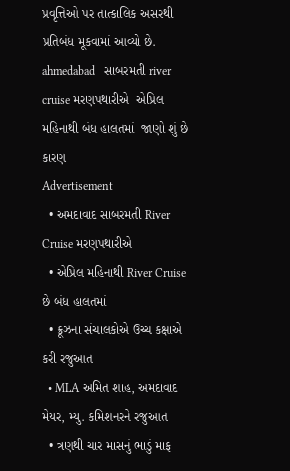પ્રવૃત્તિઓ પર તાત્કાલિક અસરથી પ્રતિબંધ મૂકવામાં આવ્યો છે.
ahmedabad   સાબરમતી river cruise મરણપથારીએ  એપ્રિલ મહિનાથી બંધ હાલતમાં  જાણો શું છે કારણ
Advertisement
  • અમદાવાદ સાબરમતી River Cruise મરણપથારીએ
  • એપ્રિલ મહિનાથી River Cruise છે બંધ હાલતમાં
  • ક્રૂઝના સંચાલકોએ ઉચ્ચ કક્ષાએ કરી રજુઆત
  • MLA અમિત શાહ, અમદાવાદ મેયર, મ્યુ. કમિશનરને રજુઆત
  • ત્રણથી ચાર માસનું ભાડું માફ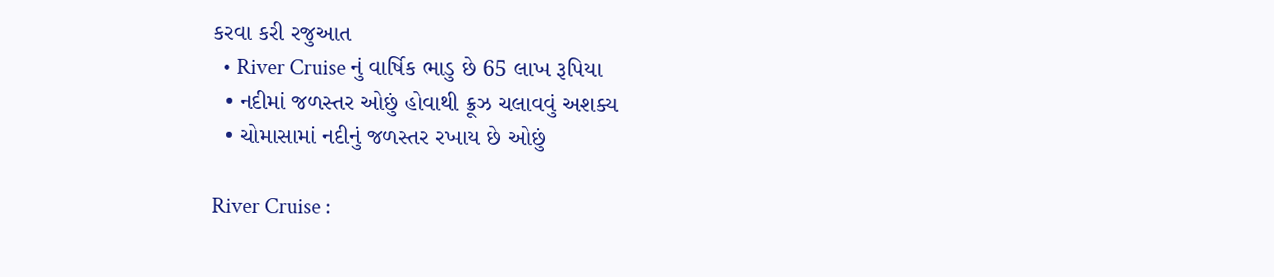કરવા કરી રજુઆત
  • River Cruise નું વાર્ષિક ભાડુ છે 65 લાખ રૂપિયા
  • નદીમાં જળસ્તર ઓછું હોવાથી ક્રૂઝ ચલાવવું અશક્ય
  • ચોમાસામાં નદીનું જળસ્તર રખાય છે ઓછું

River Cruise :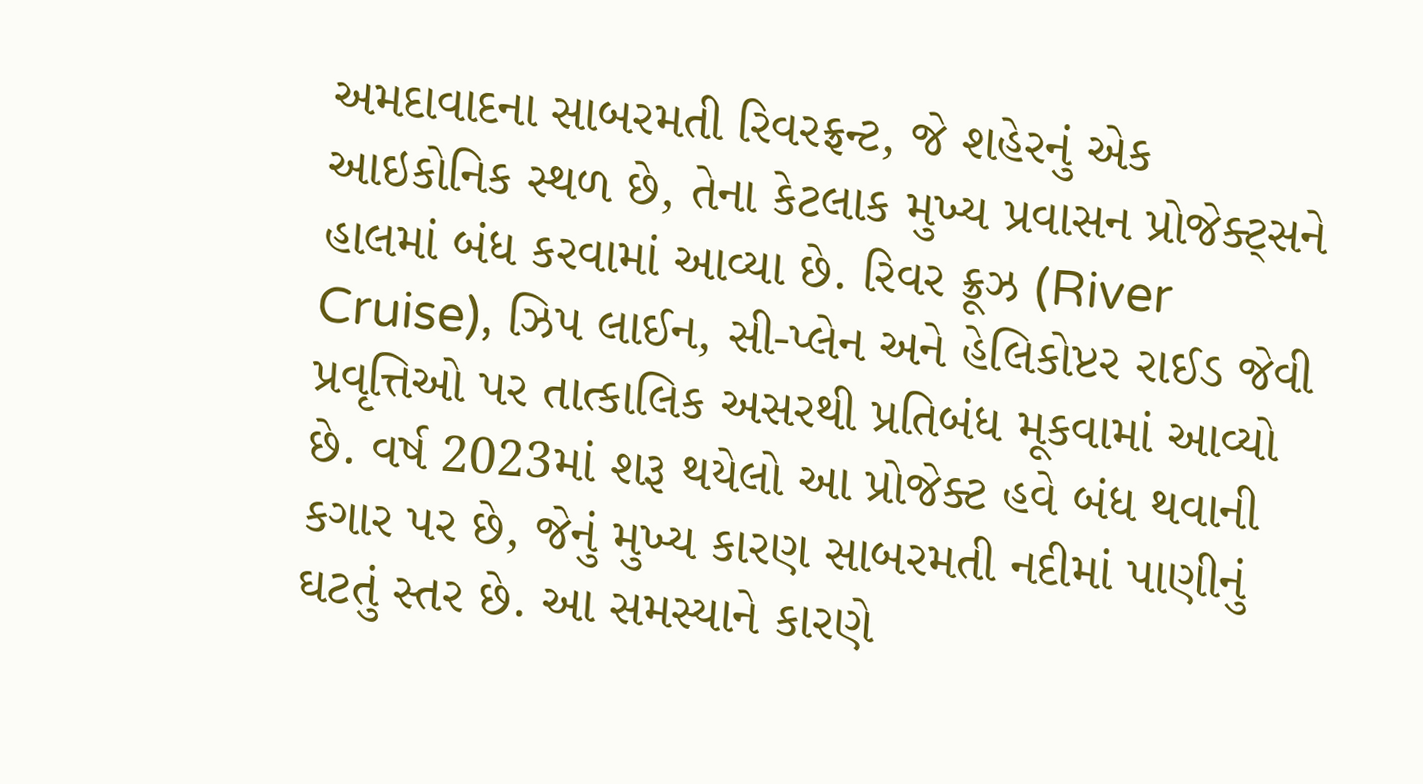અમદાવાદના સાબરમતી રિવરફ્રન્ટ, જે શહેરનું એક આઇકોનિક સ્થળ છે, તેના કેટલાક મુખ્ય પ્રવાસન પ્રોજેક્ટ્સને હાલમાં બંધ કરવામાં આવ્યા છે. રિવર ક્રૂઝ (River Cruise), ઝિપ લાઈન, સી-પ્લેન અને હેલિકોપ્ટર રાઈડ જેવી પ્રવૃત્તિઓ પર તાત્કાલિક અસરથી પ્રતિબંધ મૂકવામાં આવ્યો છે. વર્ષ 2023માં શરૂ થયેલો આ પ્રોજેક્ટ હવે બંધ થવાની કગાર પર છે, જેનું મુખ્ય કારણ સાબરમતી નદીમાં પાણીનું ઘટતું સ્તર છે. આ સમસ્યાને કારણે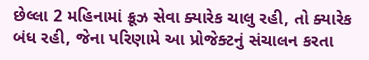છેલ્લા 2 મહિનામાં ક્રૂઝ સેવા ક્યારેક ચાલુ રહી, તો ક્યારેક બંધ રહી, જેના પરિણામે આ પ્રોજેક્ટનું સંચાલન કરતા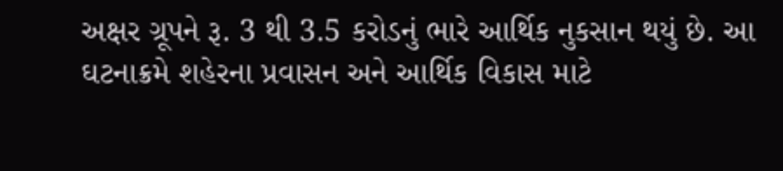અક્ષર ગ્રૂપને રૂ. 3 થી 3.5 કરોડનું ભારે આર્થિક નુકસાન થયું છે. આ ઘટનાક્રમે શહેરના પ્રવાસન અને આર્થિક વિકાસ માટે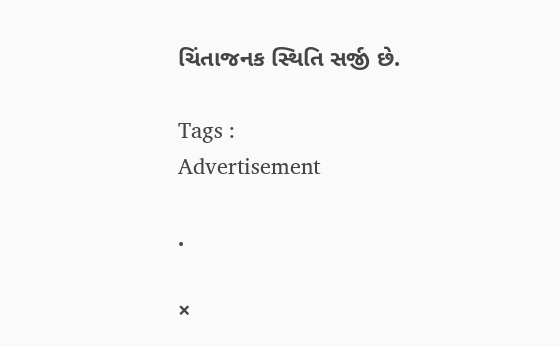ચિંતાજનક સ્થિતિ સર્જી છે.

Tags :
Advertisement

.

×